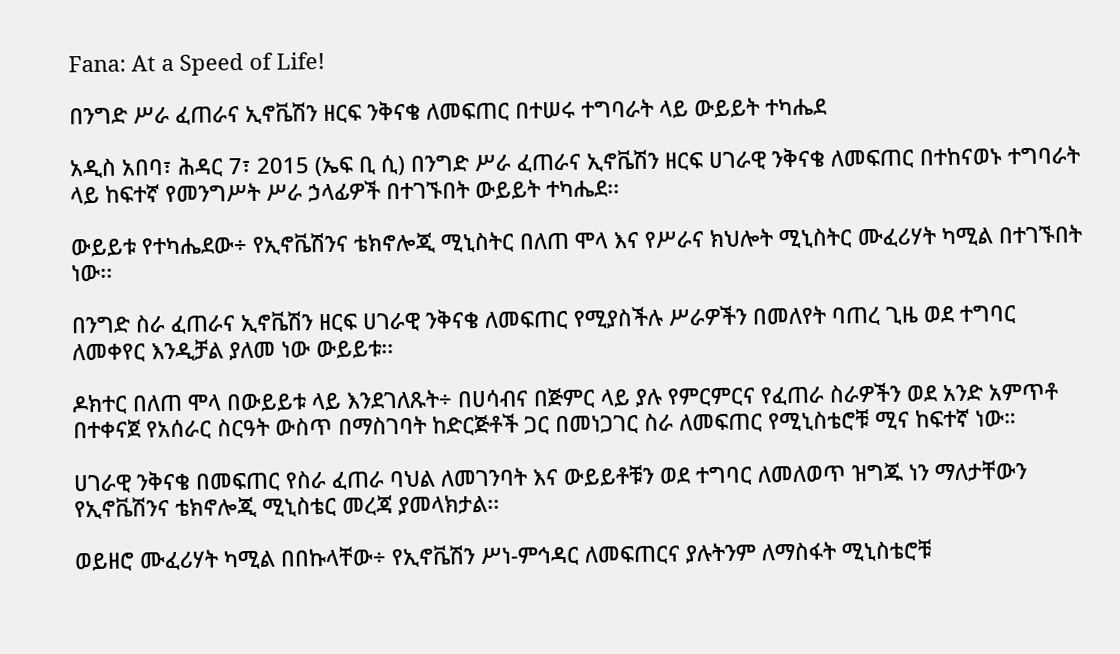Fana: At a Speed of Life!

በንግድ ሥራ ፈጠራና ኢኖቬሽን ዘርፍ ንቅናቄ ለመፍጠር በተሠሩ ተግባራት ላይ ውይይት ተካሔደ

አዲስ አበባ፣ ሕዳር 7፣ 2015 (ኤፍ ቢ ሲ) በንግድ ሥራ ፈጠራና ኢኖቬሽን ዘርፍ ሀገራዊ ንቅናቄ ለመፍጠር በተከናወኑ ተግባራት ላይ ከፍተኛ የመንግሥት ሥራ ኃላፊዎች በተገኙበት ውይይት ተካሔደ፡፡

ውይይቱ የተካሔደው÷ የኢኖቬሽንና ቴክኖሎጂ ሚኒስትር በለጠ ሞላ እና የሥራና ክህሎት ሚኒስትር ሙፈሪሃት ካሚል በተገኙበት ነው፡፡

በንግድ ስራ ፈጠራና ኢኖቬሽን ዘርፍ ሀገራዊ ንቅናቄ ለመፍጠር የሚያስችሉ ሥራዎችን በመለየት ባጠረ ጊዜ ወደ ተግባር ለመቀየር እንዲቻል ያለመ ነው ውይይቱ፡፡

ዶክተር በለጠ ሞላ በውይይቱ ላይ እንደገለጹት÷ በሀሳብና በጅምር ላይ ያሉ የምርምርና የፈጠራ ስራዎችን ወደ አንድ አምጥቶ በተቀናጀ የአሰራር ስርዓት ውስጥ በማስገባት ከድርጅቶች ጋር በመነጋገር ስራ ለመፍጠር የሚኒስቴሮቹ ሚና ከፍተኛ ነው።

ሀገራዊ ንቅናቄ በመፍጠር የስራ ፈጠራ ባህል ለመገንባት እና ውይይቶቹን ወደ ተግባር ለመለወጥ ዝግጁ ነን ማለታቸውን የኢኖቬሽንና ቴክኖሎጂ ሚኒስቴር መረጃ ያመላክታል፡፡

ወይዘሮ ሙፈሪሃት ካሚል በበኩላቸው÷ የኢኖቬሽን ሥነ-ምኅዳር ለመፍጠርና ያሉትንም ለማስፋት ሚኒስቴሮቹ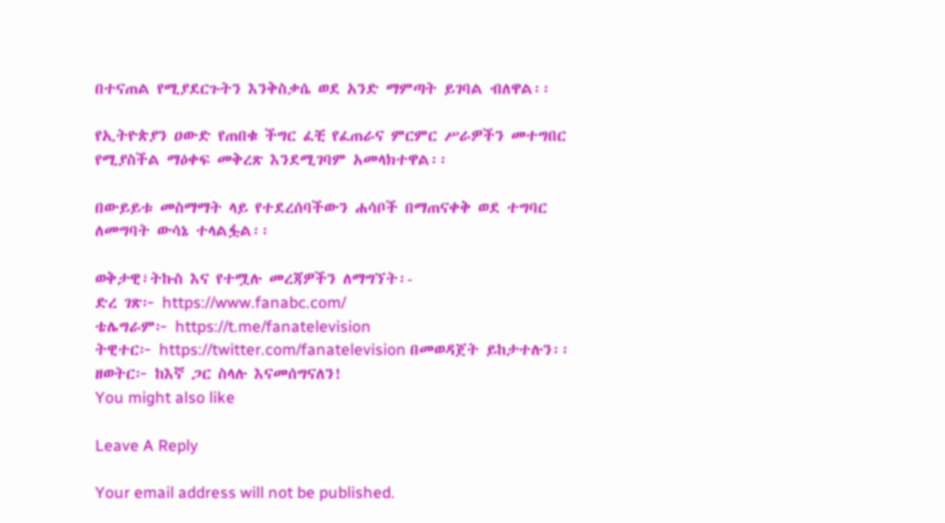በተናጠል የሚያደርጉትን እንቅስቃሴ ወደ አንድ ማምጣት ይገባል ብለዋል፡፡

የኢትዮጵያን ዐውድ የጠበቁ ችግር ፈቺ የፈጠራና ምርምር ሥራዎችን መተግበር የሚያስችል ማዕቀፍ መቅረጽ እንደሚገባም አመላክተዋል፡፡

በውይይቱ መስማማት ላይ የተደረሰባችውን ሐሳቦች በማጠናቀቅ ወደ ተግባር ለመግባት ውሳኔ ተላልፏል፡፡

ወቅታዊ፣ትኩስ እና የተሟሉ መረጃዎችን ለማግኘት፡-
ድረ ገጽ፦ https://www.fanabc.com/
ቴሌግራም፦ https://t.me/fanatelevision
ትዊተር፦ https://twitter.com/fanatelevision በመወዳጀት ይከታተሉን፡፡
ዘወትር፦ ከእኛ ጋር ስላሉ እናመሰግናለን!
You might also like

Leave A Reply

Your email address will not be published.